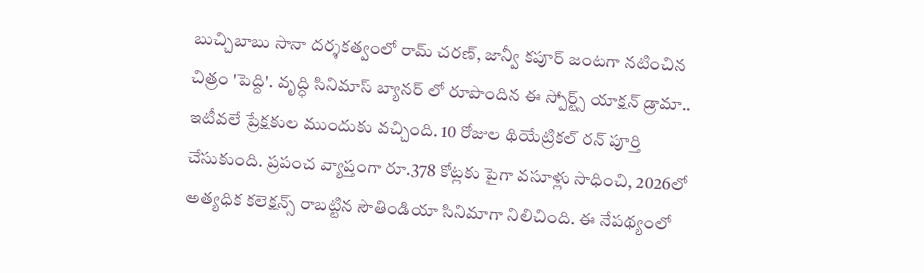బుచ్చిబాబు సానా దర్శకత్వంలో రామ్ చరణ్, జాన్వీ కపూర్ జంటగా నటించిన చిత్రం 'పెద్ది'. వృద్ధి సినిమాస్ బ్యానర్ లో రూపొందిన ఈ స్పోర్ట్స్ యాక్షన్ డ్రామా.. ఇటీవలే ప్రేక్షకుల ముందుకు వచ్చింది. 10 రోజుల థియేట్రికల్ రన్ పూర్తి చేసుకుంది. ప్రపంచ వ్యాప్తంగా రూ.378 కోట్లకు పైగా వసూళ్లు సాధించి, 2026లో అత్యధిక కలెక్షన్స్ రాబట్టిన సౌతిండియా సినిమాగా నిలిచింది. ఈ నేపథ్యంలో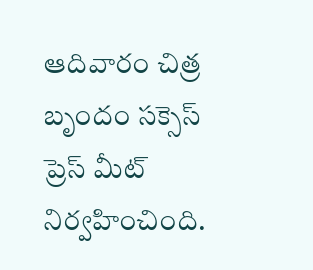ఆదివారం చిత్ర బృందం సక్సెస్ ప్రెస్ మీట్ నిర్వహించింది.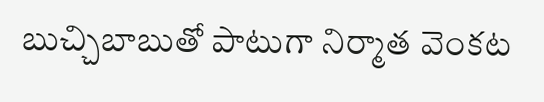బుచ్చిబాబుతో పాటుగా నిర్మాత వెంకట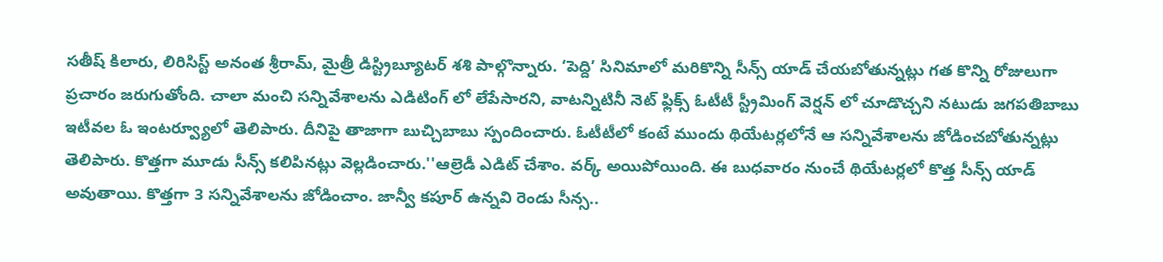సతీష్ కిలారు, లిరిసిస్ట్ అనంత శ్రీరామ్, మైత్రీ డిస్ట్రిబ్యూటర్ శశి పాల్గొన్నారు. ‘పెద్ది’ సినిమాలో మరికొన్ని సీన్స్ యాడ్ చేయబోతున్నట్లు గత కొన్ని రోజులుగా ప్రచారం జరుగుతోంది. చాలా మంచి సన్నివేశాలను ఎడిటింగ్ లో లేపేసారని, వాటన్నిటినీ నెట్ ఫ్లిక్స్ ఓటీటీ స్ట్రీమింగ్ వెర్షన్ లో చూడొచ్చని నటుడు జగపతిబాబు ఇటీవల ఓ ఇంటర్వ్యూలో తెలిపారు. దీనిపై తాజాగా బుచ్చిబాబు స్పందించారు. ఓటీటీలో కంటే ముందు థియేటర్లలోనే ఆ సన్నివేశాలను జోడించబోతున్నట్లు తెలిపారు. కొత్తగా మూడు సీన్స్ కలిపినట్లు వెల్లడించారు.''ఆల్రెడీ ఎడిట్ చేశాం. వర్క్ అయిపోయింది. ఈ బుధవారం నుంచే థియేటర్లలో కొత్త సీన్స్ యాడ్ అవుతాయి. కొత్తగా 3 సన్నివేశాలను జోడించాం. జాన్వీ కపూర్ ఉన్నవి రెండు సీన్స..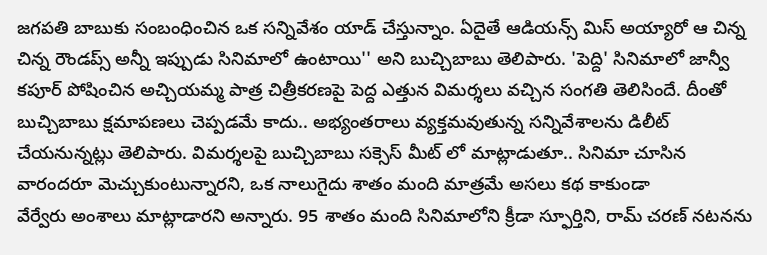జగపతి బాబుకు సంబంధించిన ఒక సన్నివేశం యాడ్ చేస్తున్నాం. ఏదైతే ఆడియన్స్ మిస్ అయ్యారో ఆ చిన్న చిన్న రౌండప్స్ అన్నీ ఇప్పుడు సినిమాలో ఉంటాయి'' అని బుచ్చిబాబు తెలిపారు. 'పెద్ది' సినిమాలో జాన్వీ కపూర్ పోషించిన అచ్చియమ్మ పాత్ర చిత్రీకరణపై పెద్ద ఎత్తున విమర్శలు వచ్చిన సంగతి తెలిసిందే. దీంతో బుచ్చిబాబు క్షమాపణలు చెప్పడమే కాదు.. అభ్యంతరాలు వ్యక్తమవుతున్న సన్నివేశాలను డిలీట్ చేయనున్నట్లు తెలిపారు. విమర్శలపై బుచ్చిబాబు సక్సెస్ మీట్ లో మాట్లాడుతూ.. సినిమా చూసిన వారందరూ మెచ్చుకుంటున్నారని, ఒక నాలుగైదు శాతం మంది మాత్రమే అసలు కథ కాకుండా
వేర్వేరు అంశాలు మాట్లాడారని అన్నారు. 95 శాతం మంది సినిమాలోని క్రీడా స్ఫూర్తిని, రామ్ చరణ్ నటనను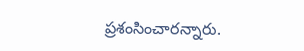ప్రశంసించారన్నారు.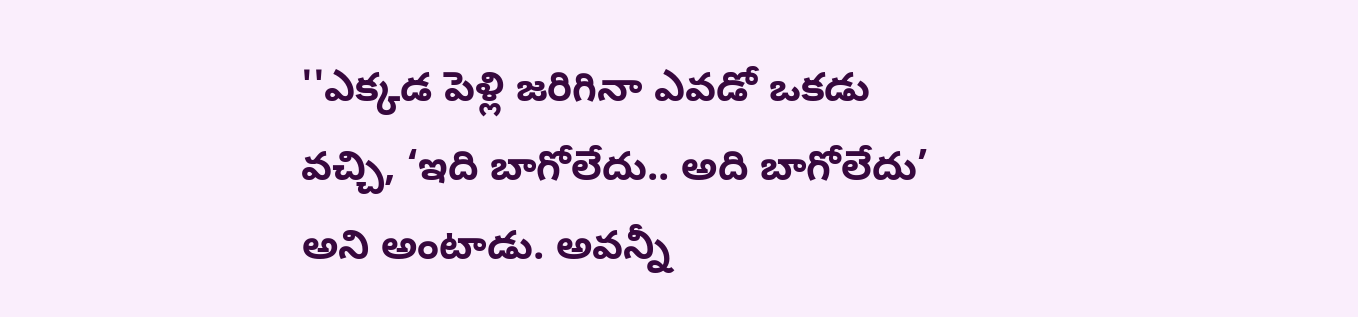''ఎక్కడ పెళ్లి జరిగినా ఎవడో ఒకడు వచ్చి, ‘ఇది బాగోలేదు.. అది బాగోలేదు’ అని అంటాడు. అవన్నీ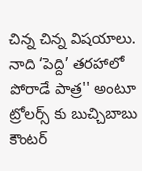చిన్న చిన్న విషయాలు. నాది ‘పెద్ది’ తరహాలో పోరాడే పాత్ర'' అంటూ ట్రోలర్స్ కు బుచ్చిబాబు కౌంటర్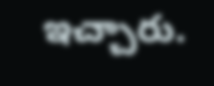ఇచ్చారు.